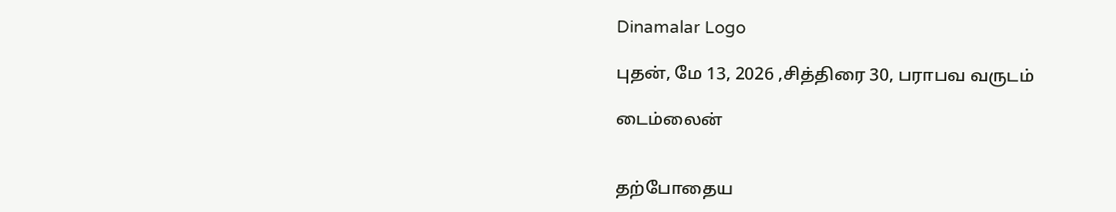Dinamalar Logo

புதன், மே 13, 2026 ,சித்திரை 30, பராபவ வருடம்

டைம்லைன்


தற்போதைய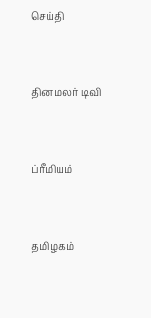செய்தி


தினமலர் டிவி


ப்ரீமியம்


தமிழகம்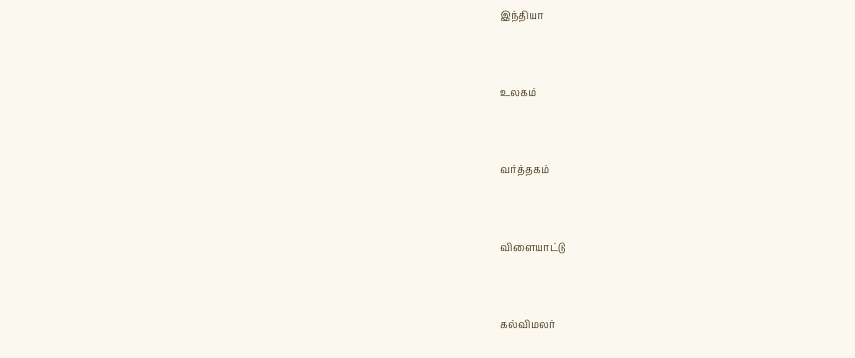இந்தியா


உலகம்


வர்த்தகம்


விளையாட்டு


கல்விமலர்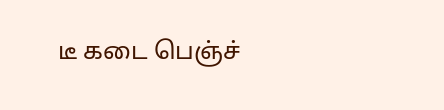டீ கடை பெஞ்ச்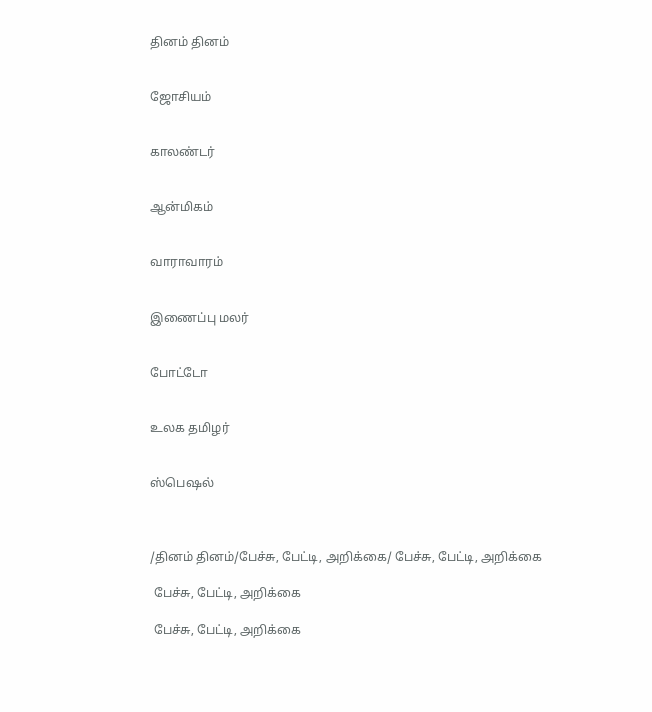தினம் தினம்


ஜோசியம்


காலண்டர்


ஆன்மிகம்


வாராவாரம்


இணைப்பு மலர்


போட்டோ


உலக தமிழர்


ஸ்பெஷல்



/தினம் தினம்/பேச்சு, பேட்டி, அறிக்கை/ பேச்சு, பேட்டி, அறிக்கை

 பேச்சு, பேட்டி, அறிக்கை

 பேச்சு, பேட்டி, அறிக்கை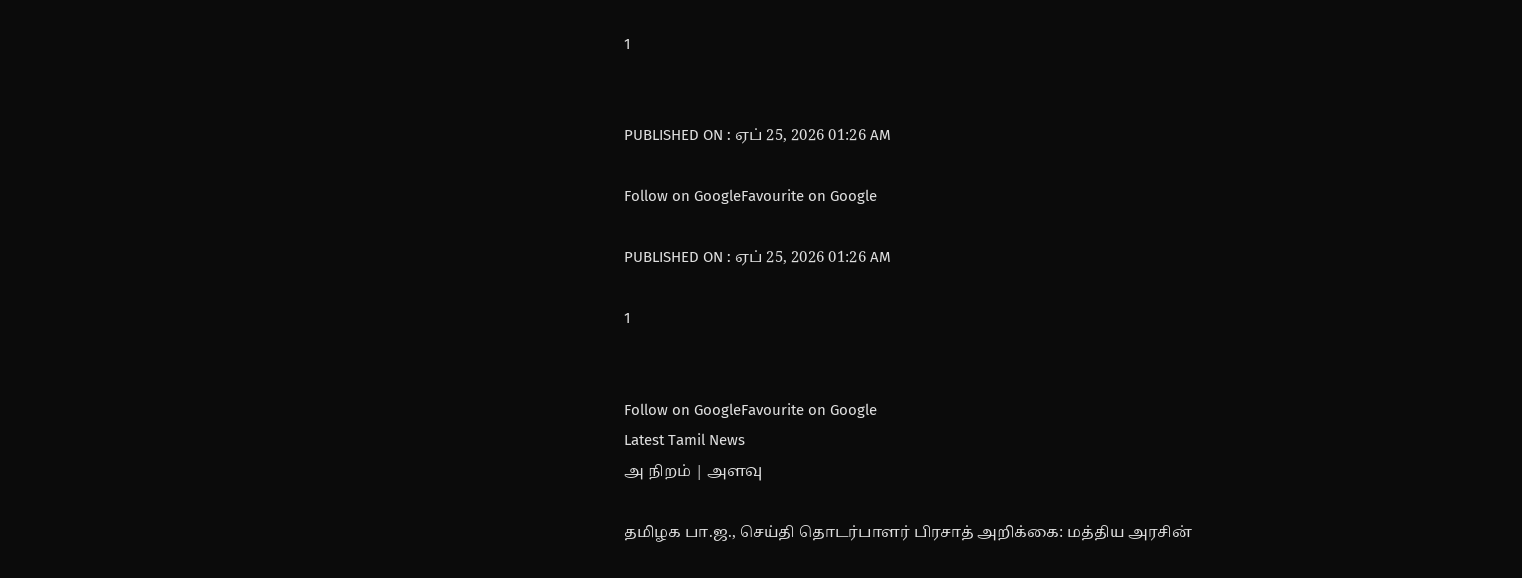1


PUBLISHED ON : ஏப் 25, 2026 01:26 AM

Follow on GoogleFavourite on Google

PUBLISHED ON : ஏப் 25, 2026 01:26 AM

1


Follow on GoogleFavourite on Google
Latest Tamil News
அ நிறம் | அளவு

தமிழக பா.ஜ., செய்தி தொடர்பாளர் பிரசாத் அறிக்கை: மத்திய அரசின்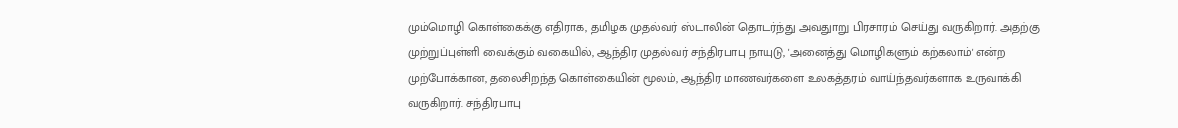மும்மொழி கொள்கைக்கு எதிராக, தமிழக முதல்வர் ஸ்டாலின் தொடர்ந்து அவதுாறு பிரசாரம் செய்து வருகிறார். அதற்கு முற்றுப்புள்ளி வைக்கும் வகையில், ஆந்திர முதல்வர் சந்திரபாபு நாயுடு, 'அனைத்து மொழிகளும் கற்கலாம்' என்ற முற்போக்கான, தலைசிறந்த கொள்கையின் மூலம், ஆந்திர மாணவர்களை உலகத்தரம் வாய்ந்தவர்களாக உருவாக்கி வருகிறார். சந்திரபாபு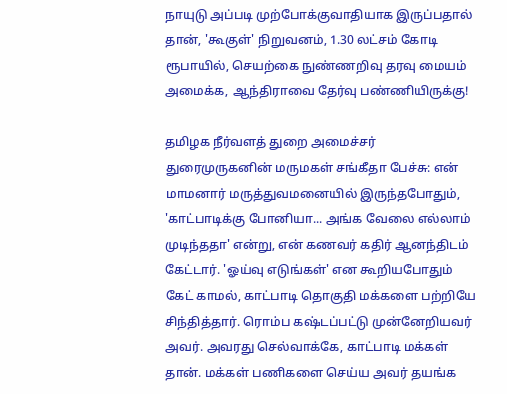நாயுடு அப்படி முற்போக்குவாதியாக இருப்பதால் தான், 'கூகுள்' நிறுவனம், 1.30 லட்சம் கோடி ரூபாயில், செயற்கை நுண்ணறிவு தரவு மையம் அமைக்க, ஆந்திராவை தேர்வு பண்ணியிருக்கு!

தமிழக நீர்வளத் துறை அமைச்சர் துரைமுருகனின் மருமகள் சங்கீதா பேச்சு: என் மாமனார் மருத்துவமனையில் இருந்தபோதும், 'காட்பாடிக்கு போனியா... அங்க வேலை எல்லாம் முடிந்ததா' என்று, என் கணவர் கதிர் ஆனந்திடம் கேட்டார். 'ஓய்வு எடுங்கள்' என கூறியபோதும் கேட் காமல், காட்பாடி தொகுதி மக்களை பற்றியே சிந்தித்தார். ரொம்ப கஷ்டப்பட்டு முன்னேறியவர் அவர். அவரது செல்வாக்கே, காட்பாடி மக்கள் தான். மக்கள் பணிகளை செய்ய அவர் தயங்க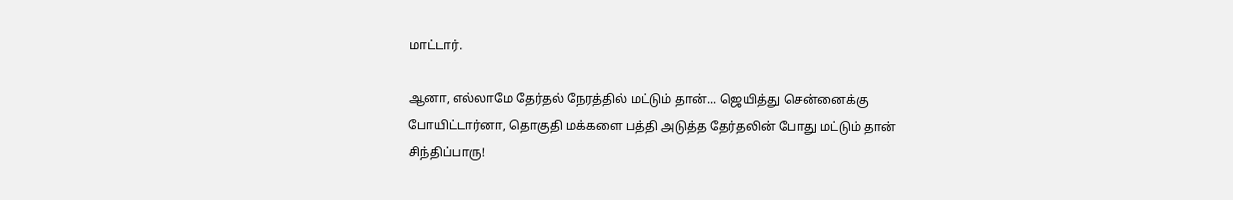மாட்டார்.

ஆனா, எல்லாமே தேர்தல் நேரத்தில் மட்டும் தான்... ஜெயித்து சென்னைக்கு போயிட்டார்னா, தொகுதி மக்களை பத்தி அடுத்த தேர்தலின் போது மட்டும் தான் சிந்திப்பாரு!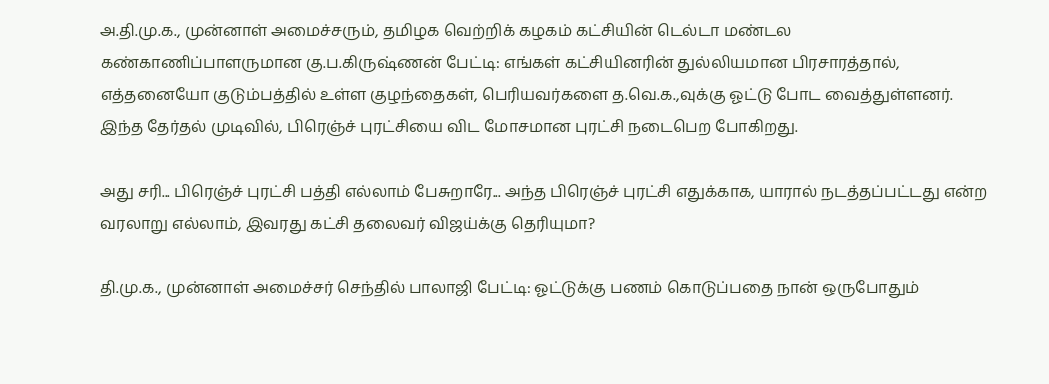அ.தி.மு.க., முன்னாள் அமைச்சரும், தமிழக வெற்றிக் கழகம் கட்சியின் டெல்டா மண்டல கண்காணிப்பாளருமான கு.ப.கிருஷ்ணன் பேட்டி: எங்கள் கட்சியினரின் துல்லியமான பிரசாரத்தால், எத்தனையோ குடும்பத்தில் உள்ள குழந்தைகள், பெரியவர்களை த.வெ.க.,வுக்கு ஓட்டு போட வைத்துள்ளனர். இந்த தேர்தல் முடிவில், பிரெஞ்ச் புரட்சியை விட மோசமான புரட்சி நடைபெற போகிறது.

அது சரி... பிரெஞ்ச் புரட்சி பத்தி எல்லாம் பேசுறாரே... அந்த பிரெஞ்ச் புரட்சி எதுக்காக, யாரால் நடத்தப்பட்டது என்ற வரலாறு எல்லாம், இவரது கட்சி தலைவர் விஜய்க்கு தெரியுமா?

தி.மு.க., முன்னாள் அமைச்சர் செந்தில் பாலாஜி பேட்டி: ஓட்டுக்கு பணம் கொடுப்பதை நான் ஒருபோதும்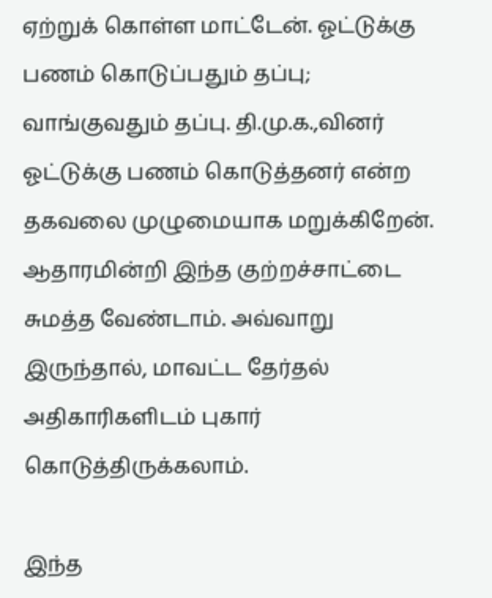ஏற்றுக் கொள்ள மாட்டேன். ஓட்டுக்கு பணம் கொடுப்பதும் தப்பு; வாங்குவதும் தப்பு. தி.மு.க.,வினர் ஓட்டுக்கு பணம் கொடுத்தனர் என்ற தகவலை முழுமையாக மறுக்கிறேன். ஆதாரமின்றி இந்த குற்றச்சாட்டை சுமத்த வேண்டாம். அவ்வாறு இருந்தால், மாவட்ட தேர்தல் அதிகாரிகளிடம் புகார் கொடுத்திருக்கலாம்.

இந்த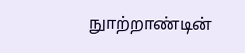நுாற்றாண்டின்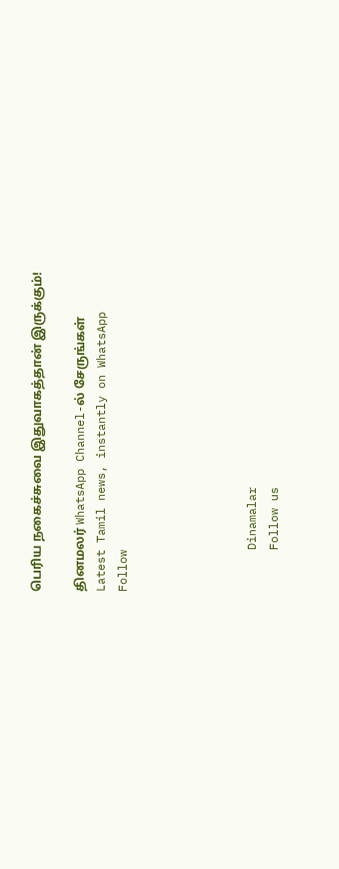பெரிய நகைச்சுவை இதுவாகத்தான் இருக்கும்!

தினமலர் WhatsApp Channel-ல் சேருங்கள்
Latest Tamil news, instantly on WhatsApp
Follow





      Dinamalar
      Follow us